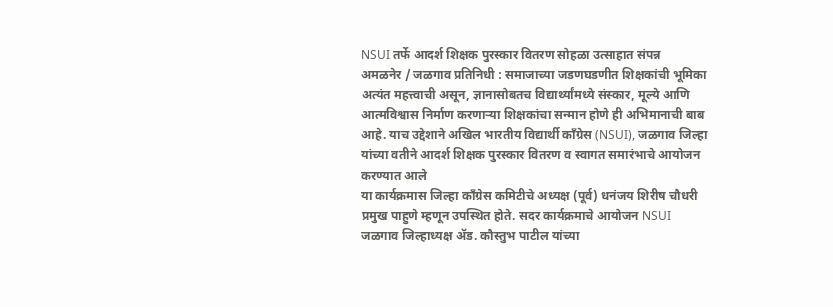NSUI तर्फे आदर्श शिक्षक पुरस्कार वितरण सोहळा उत्साहात संपन्न
अमळनेर / जळगाव प्रतिनिधी : समाजाच्या जडणघडणीत शिक्षकांची भूमिका अत्यंत महत्त्वाची असून, ज्ञानासोबतच विद्यार्थ्यांमध्ये संस्कार, मूल्ये आणि आत्मविश्वास निर्माण करणाऱ्या शिक्षकांचा सन्मान होणे ही अभिमानाची बाब आहे. याच उद्देशाने अखिल भारतीय विद्यार्थी काँग्रेस (NSUI), जळगाव जिल्हा यांच्या वतीने आदर्श शिक्षक पुरस्कार वितरण व स्वागत समारंभाचे आयोजन करण्यात आले
या कार्यक्रमास जिल्हा काँग्रेस कमिटीचे अध्यक्ष (पूर्व) धनंजय शिरीष चौधरी प्रमुख पाहुणे म्हणून उपस्थित होते. सदर कार्यक्रमाचे आयोजन NSUI जळगाव जिल्हाध्यक्ष ॲड. कौस्तुभ पाटील यांच्या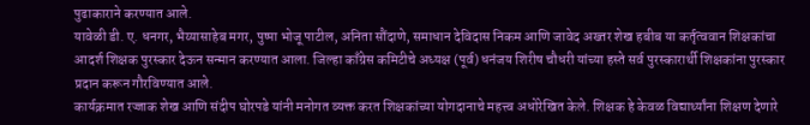पुढाकाराने करण्यात आले.
यावेळी डी. ए. धनगर, भैय्यासाहेब मगर, पुष्पा भोजू पाटील, अनिता सौंदाणे, समाधान देविदास निकम आणि जावेद अख्तर शेख हबीब या कर्तृत्ववान शिक्षकांचा आदर्श शिक्षक पुरस्कार देऊन सन्मान करण्यात आला. जिल्हा काँग्रेस कमिटीचे अध्यक्ष (पूर्व) धनंजय शिरीष चौधरी यांच्या हस्ते सर्व पुरस्कारार्थी शिक्षकांना पुरस्कार प्रदान करून गौरविण्यात आले.
कार्यक्रमात रज्जाक शेख आणि संदीप घोरपडे यांनी मनोगत व्यक्त करत शिक्षकांच्या योगदानाचे महत्त्व अधोरेखित केले. शिक्षक हे केवळ विद्यार्थ्यांना शिक्षण देणारे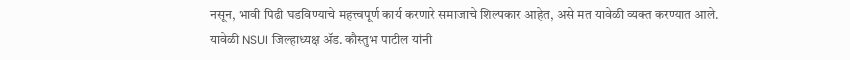नसून, भावी पिढी घडविण्याचे महत्त्वपूर्ण कार्य करणारे समाजाचे शिल्पकार आहेत, असे मत यावेळी व्यक्त करण्यात आले.
यावेळी NSUI जिल्हाध्यक्ष ॲड. कौस्तुभ पाटील यांनी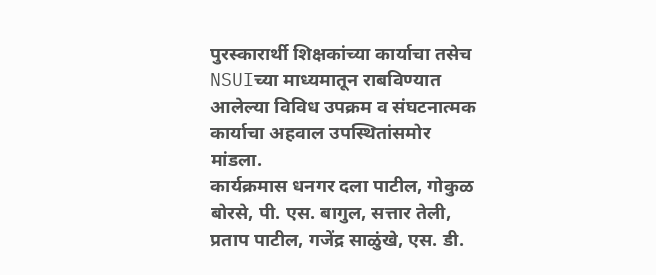पुरस्कारार्थी शिक्षकांच्या कार्याचा तसेच NSUIच्या माध्यमातून राबविण्यात आलेल्या विविध उपक्रम व संघटनात्मक कार्याचा अहवाल उपस्थितांसमोर मांडला.
कार्यक्रमास धनगर दला पाटील, गोकुळ बोरसे, पी. एस. बागुल, सत्तार तेली, प्रताप पाटील, गजेंद्र साळुंखे, एस. डी.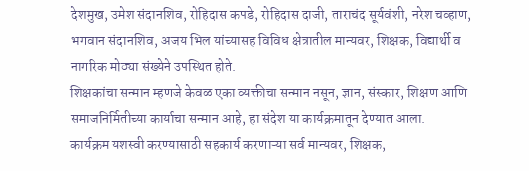देशमुख, उमेश संदानशिव, रोहिदास कपडे, रोहिदास दाजी, ताराचंद सूर्यवंशी, नरेश चव्हाण, भगवान संदानशिव, अजय भिल यांच्यासह विविध क्षेत्रातील मान्यवर, शिक्षक, विद्यार्थी व नागरिक मोठ्या संख्येने उपस्थित होते.
शिक्षकांचा सन्मान म्हणजे केवळ एका व्यक्तीचा सन्मान नसून, ज्ञान, संस्कार, शिक्षण आणि समाजनिर्मितीच्या कार्याचा सन्मान आहे, हा संदेश या कार्यक्रमातून देण्यात आला.
कार्यक्रम यशस्वी करण्यासाठी सहकार्य करणाऱ्या सर्व मान्यवर, शिक्षक,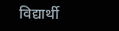विद्यार्थी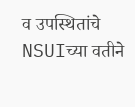व उपस्थितांचे NSUIच्या वतीने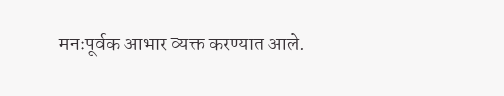मनःपूर्वक आभार व्यक्त करण्यात आले.